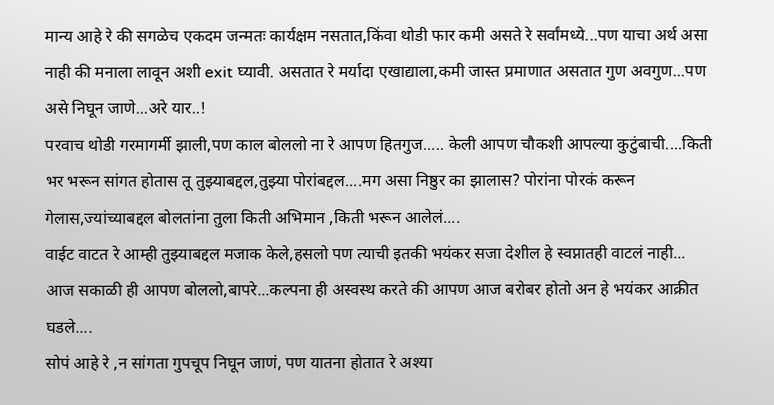मान्य आहे रे की सगळेच एकदम जन्मतः कार्यक्षम नसतात,किंवा थोडी फार कमी असते रे सर्वांमध्ये...पण याचा अर्थ असा नाही की मनाला लावून अशी exit घ्यावी. असतात रे मर्यादा एखाद्याला,कमी जास्त प्रमाणात असतात गुण अवगुण...पण असे निघून जाणे...अरे यार..!
परवाच थोडी गरमागर्मी झाली,पण काल बोललो ना रे आपण हितगुज..... केली आपण चौकशी आपल्या कुटुंबाची....किती भर भरून सांगत होतास तू तुझ्याबद्दल,तुझ्या पोरांबद्दल....मग असा निष्ठुर का झालास? पोरांना पोरकं करून गेलास,ज्यांच्याबद्दल बोलतांना तुला किती अभिमान ,किती भरून आलेलं....
वाईट वाटत रे आम्ही तुझ्याबद्दल मजाक केले,हसलो पण त्याची इतकी भयंकर सजा देशील हे स्वप्नातही वाटलं नाही...
आज सकाळी ही आपण बोललो,बापरे...कल्पना ही अस्वस्थ करते की आपण आज बरोबर होतो अन हे भयंकर आक्रीत घडले....
सोपं आहे रे ,न सांगता गुपचूप निघून जाणं, पण यातना होतात रे अश्या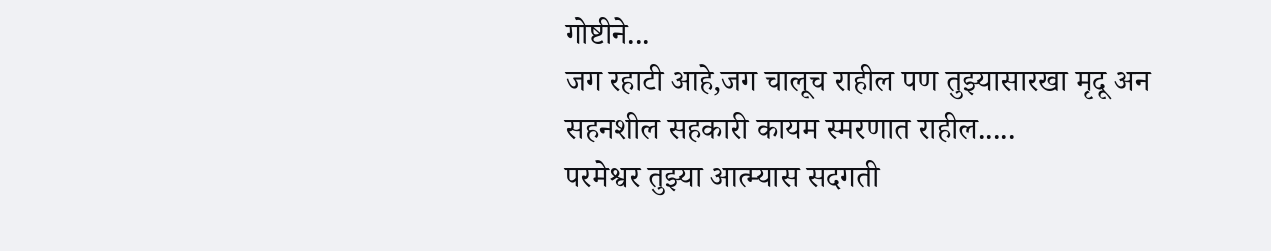गोष्टीने...
जग रहाटी आहे,जग चालूच राहील पण तुझ्यासारखा मृदू अन सहनशील सहकारी कायम स्मरणात राहील.....
परमेश्वर तुझ्या आत्म्यास सदगती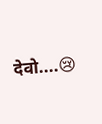देवो....😢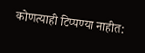कोणत्याही टिप्पण्या नाहीत: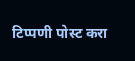टिप्पणी पोस्ट करा